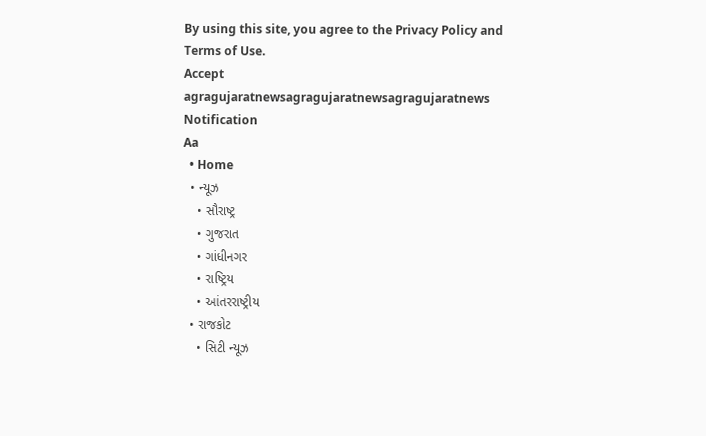By using this site, you agree to the Privacy Policy and Terms of Use.
Accept
agragujaratnewsagragujaratnewsagragujaratnews
Notification
Aa
  • Home
  • ન્યૂઝ
    • સૌરાષ્ટ્ર
    • ગુજરાત
    • ગાંધીનગર
    • રાષ્ટ્રિય
    • આંતરરાષ્ટ્રીય
  • રાજકોટ
    • સિટી ન્યૂઝ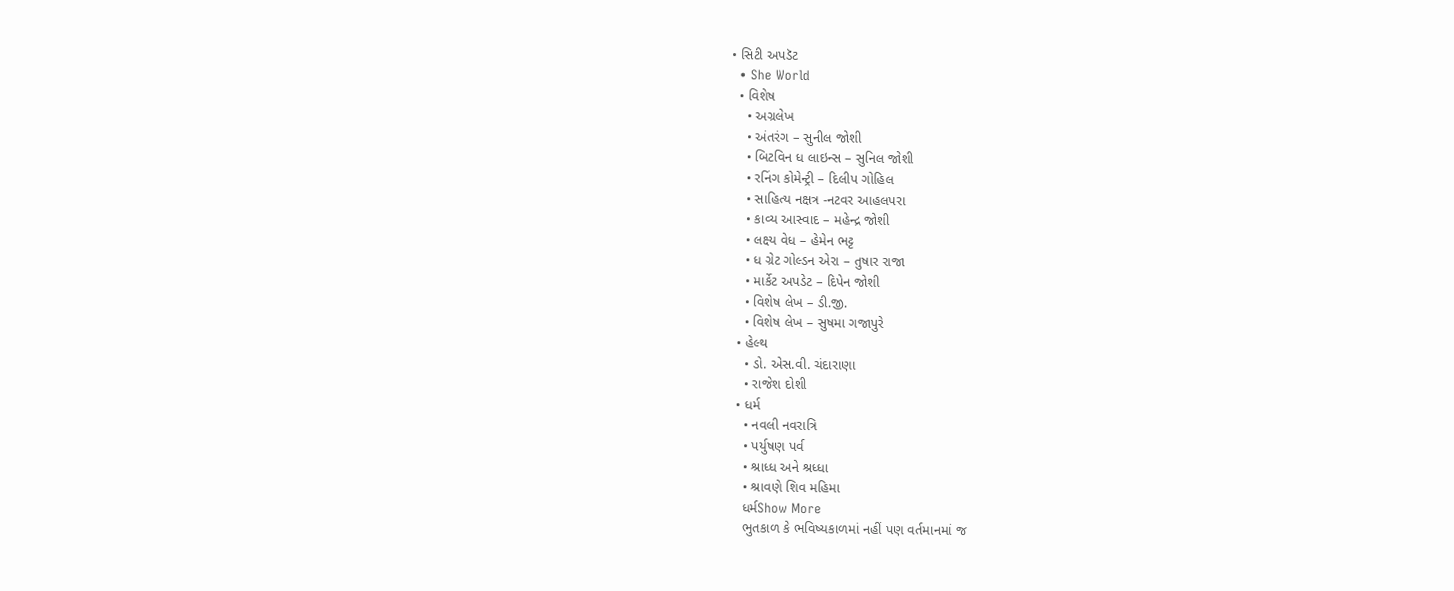• સિટી અપડૅટ
  • She World
  • વિશેષ
    • અગ્રલેખ
    • અંતરંગ – સુનીલ જોશી
    • બિટવિન ધ લાઇન્સ – સુનિલ જોશી
    • રનિંગ કોમેન્ટ્રી – દિલીપ ગોહિલ
    • સાહિત્ય નક્ષત્ર -નટવર આહલપરા
    • કાવ્ય આસ્વાદ – મહેન્દ્ર જોશી
    • લક્ષ્ય વેધ – હેમેન ભટ્ટ
    • ધ ગ્રેટ ગોલ્ડન એરા – તુષાર રાજા
    • માર્કેટ અપડેટ – દિપેન જોશી
    • વિશેષ લેખ – ડી.જી.
    • વિશેષ લેખ – સુષમા ગજાપુરે
  • હેલ્થ
    • ડો. એસ.વી. ચંદારાણા
    • રાજેશ દોશી
  • ધર્મ
    • નવલી નવરાત્રિ
    • પર્યુષણ પર્વ
    • શ્રાધ્ધ અને શ્રધ્ધા
    • શ્રાવણે શિવ મહિમા
    ધર્મShow More
    ભુતકાળ કે ભવિષ્યકાળમાં નહીં પણ વર્તમાનમાં જ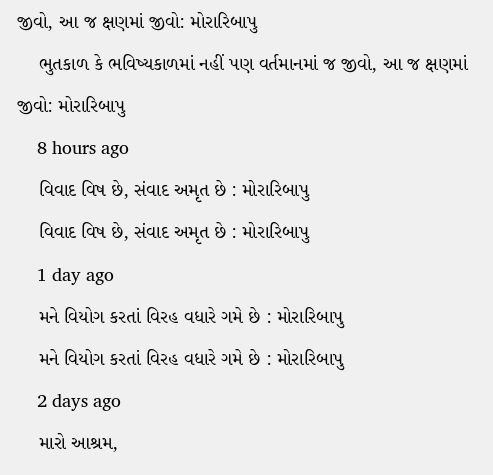જીવો, આ જ ક્ષણમાં જીવો: મોરારિબાપુ
    ભુતકાળ કે ભવિષ્યકાળમાં નહીં પણ વર્તમાનમાં જ જીવો, આ જ ક્ષણમાં જીવો: મોરારિબાપુ
    8 hours ago
    વિવાદ વિષ છે, સંવાદ અમૃત છે : મોરારિબાપુ
    વિવાદ વિષ છે, સંવાદ અમૃત છે : મોરારિબાપુ
    1 day ago
    મને વિયોગ કરતાં વિરહ વધારે ગમે છે : મોરારિબાપુ
    મને વિયોગ કરતાં વિરહ વધારે ગમે છે : મોરારિબાપુ
    2 days ago
    મારો આશ્રમ,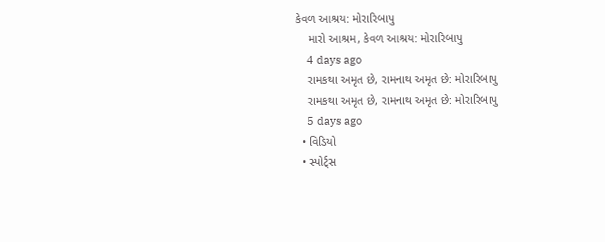કેવળ આશ્રય: મોરારિબાપુ
    મારો આશ્રમ, કેવળ આશ્રય: મોરારિબાપુ
    4 days ago
    રામકથા અમૃત છે, રામનાથ અમૃત છે: મોરારિબાપુ
    રામકથા અમૃત છે, રામનાથ અમૃત છે: મોરારિબાપુ
    5 days ago
  • વિડિયો
  • સ્પોર્ટ્સ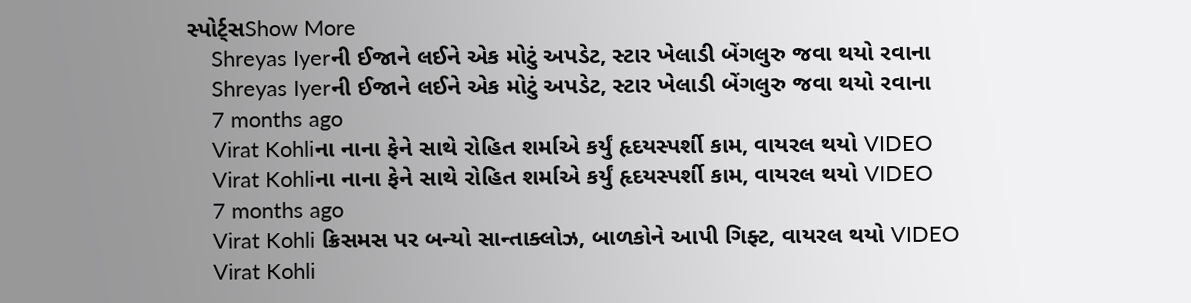સ્પોર્ટ્સShow More
    Shreyas Iyerની ઈજાને લઈને એક મોટું અપડેટ, સ્ટાર ખેલાડી બેંગલુરુ જવા થયો રવાના
    Shreyas Iyerની ઈજાને લઈને એક મોટું અપડેટ, સ્ટાર ખેલાડી બેંગલુરુ જવા થયો રવાના
    7 months ago
    Virat Kohliના નાના ફેને સાથે રોહિત શર્માએ કર્યું હૃદયસ્પર્શી કામ, વાયરલ થયો VIDEO
    Virat Kohliના નાના ફેને સાથે રોહિત શર્માએ કર્યું હૃદયસ્પર્શી કામ, વાયરલ થયો VIDEO
    7 months ago
    Virat Kohli ક્રિસમસ પર બન્યો સાન્તાક્લોઝ, બાળકોને આપી ગિફ્ટ, વાયરલ થયો VIDEO
    Virat Kohli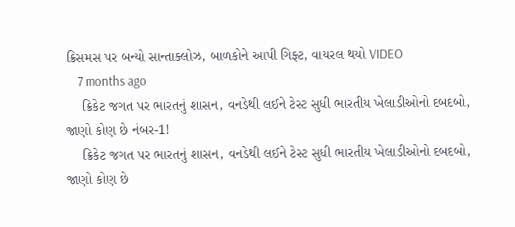ક્રિસમસ પર બન્યો સાન્તાક્લોઝ, બાળકોને આપી ગિફ્ટ, વાયરલ થયો VIDEO
    7 months ago
    ક્રિકેટ જગત પર ભારતનું શાસન, વનડેથી લઈને ટેસ્ટ સુધી ભારતીય ખેલાડીઓનો દબદબો, જાણો કોણ છે નંબર-1!
    ક્રિકેટ જગત પર ભારતનું શાસન, વનડેથી લઈને ટેસ્ટ સુધી ભારતીય ખેલાડીઓનો દબદબો, જાણો કોણ છે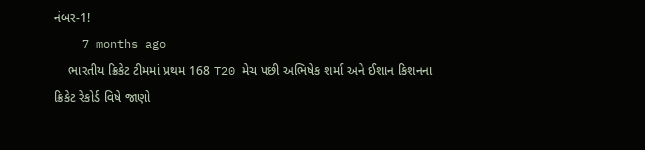નંબર-1!
    7 months ago
    ભારતીય ક્રિકેટ ટીમમાં પ્રથમ 168 T20 મેચ પછી અભિષેક શર્મા અને ઈશાન કિશનના ક્રિકેટ રેકોર્ડ વિષે જાણો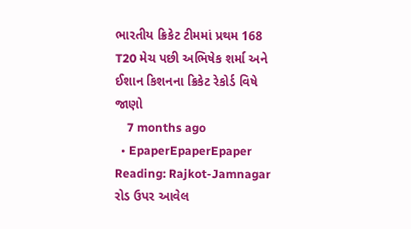ભારતીય ક્રિકેટ ટીમમાં પ્રથમ 168 T20 મેચ પછી અભિષેક શર્મા અને ઈશાન કિશનના ક્રિકેટ રેકોર્ડ વિષે જાણો
    7 months ago
  • EpaperEpaperEpaper
Reading: Rajkot-Jamnagar રોડ ઉપર આવેલ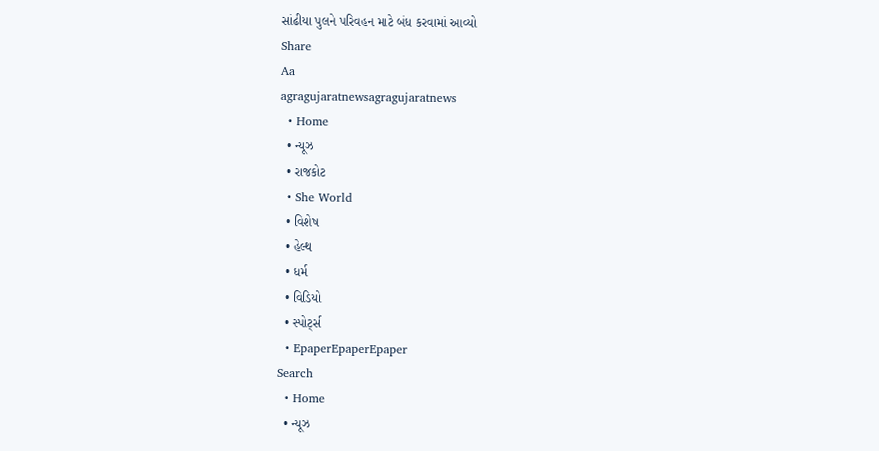સાંઢીયા પુલને પરિવહન માટે બંધ કરવામાં આવ્યો
Share
Aa
agragujaratnewsagragujaratnews
  • Home
  • ન્યૂઝ
  • રાજકોટ
  • She World
  • વિશેષ
  • હેલ્થ
  • ધર્મ
  • વિડિયો
  • સ્પોર્ટ્સ
  • EpaperEpaperEpaper
Search
  • Home
  • ન્યૂઝ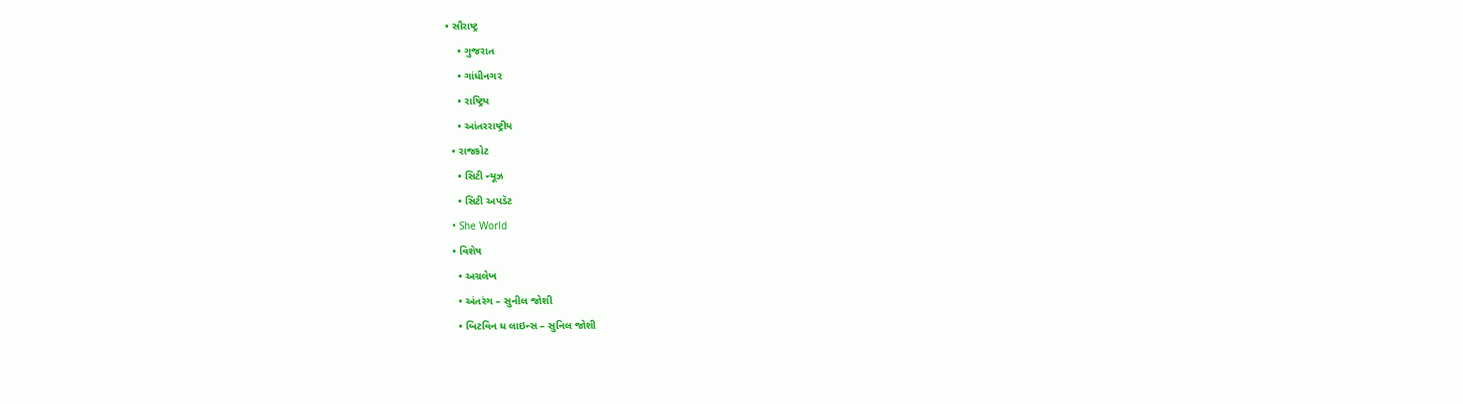• સૌરાષ્ટ્ર
    • ગુજરાત
    • ગાંધીનગર
    • રાષ્ટ્રિય
    • આંતરરાષ્ટ્રીય
  • રાજકોટ
    • સિટી ન્યૂઝ
    • સિટી અપડૅટ
  • She World
  • વિશેષ
    • અગ્રલેખ
    • અંતરંગ – સુનીલ જોશી
    • બિટવિન ધ લાઇન્સ – સુનિલ જોશી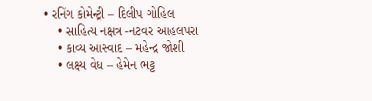• રનિંગ કોમેન્ટ્રી – દિલીપ ગોહિલ
    • સાહિત્ય નક્ષત્ર -નટવર આહલપરા
    • કાવ્ય આસ્વાદ – મહેન્દ્ર જોશી
    • લક્ષ્ય વેધ – હેમેન ભટ્ટ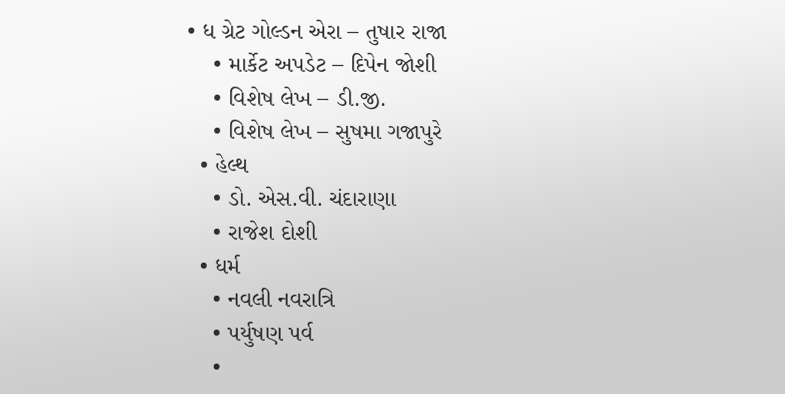• ધ ગ્રેટ ગોલ્ડન એરા – તુષાર રાજા
    • માર્કેટ અપડેટ – દિપેન જોશી
    • વિશેષ લેખ – ડી.જી.
    • વિશેષ લેખ – સુષમા ગજાપુરે
  • હેલ્થ
    • ડો. એસ.વી. ચંદારાણા
    • રાજેશ દોશી
  • ધર્મ
    • નવલી નવરાત્રિ
    • પર્યુષણ પર્વ
    •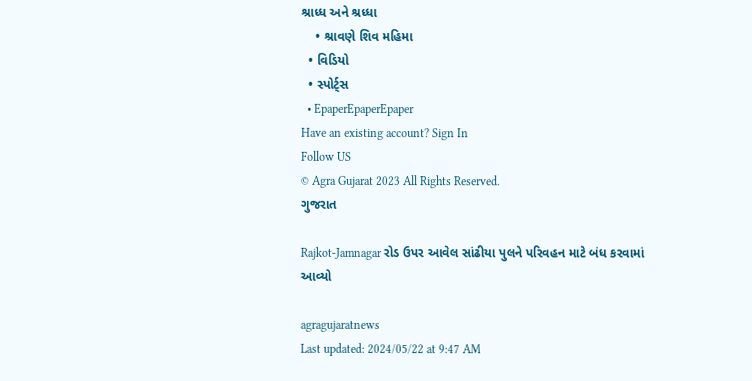શ્રાધ્ધ અને શ્રધ્ધા
    • શ્રાવણે શિવ મહિમા
  • વિડિયો
  • સ્પોર્ટ્સ
  • EpaperEpaperEpaper
Have an existing account? Sign In
Follow US
© Agra Gujarat 2023 All Rights Reserved.
ગુજરાત

Rajkot-Jamnagar રોડ ઉપર આવેલ સાંઢીયા પુલને પરિવહન માટે બંધ કરવામાં આવ્યો

agragujaratnews
Last updated: 2024/05/22 at 9:47 AM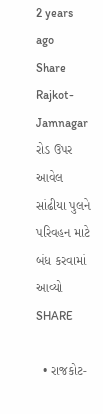2 years ago
Share
Rajkot-Jamnagar રોડ ઉપર આવેલ સાંઢીયા પુલને પરિવહન માટે બંધ કરવામાં આવ્યો
SHARE

  • રાજકોટ-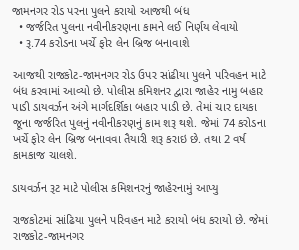જામનગર રોડ પરના પુલને કરાયો આજથી બંધ
  • જર્જરિત પુલના નવીનીકરણના કામને લઈ નિર્ણય લેવાયો
  • રૂ.74 કરોડના ખર્ચે ફોર લેન બ્રિજ બનાવાશે

આજથી રાજકોટ-જામનગર રોડ ઉપર સાંઢીયા પુલને પરિવહન માટે બંધ કરવામાં આવ્યો છે. પોલીસ કમિશનર દ્વારા જાહેર નામુ બહાર પાડી ડાયવર્ઝન અંગે માર્ગદર્શિકા બહાર પાડી છે. તેમાં ચાર દાયકા જૂના જર્જરિત પુલનું નવીનીકરણનું કામ શરૂ થશે. જેમાં 74 કરોડના ખર્ચે ફોર લેન બ્રિજ બનાવવા તૈયારી શરૂ કરાઇ છે. તથા 2 વર્ષ કામકાજ ચાલશે.

ડાયવર્ઝન રૂટ માટે પોલીસ કમિશનરનું જાહેરનામું આપ્યુ

રાજકોટમાં સાંઢિયા પુલને પરિવહન માટે કરાયો બંધ કરાયો છે. જેમાં રાજકોટ-જામનગર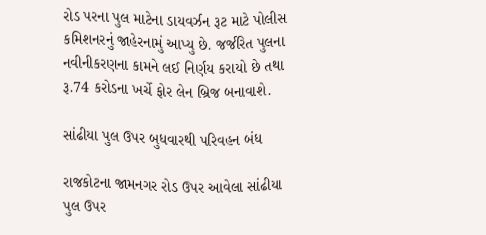રોડ પરના પુલ માટેના ડાયવર્ઝન રૂટ માટે પોલીસ કમિશનરનું જાહેરનામું આપ્યુ છે. જર્જરિત પુલના નવીનીકરણના કામને લઈ નિર્ણય કરાયો છે તથા રૂ.74 કરોડના ખર્ચે ફોર લેન બ્રિજ બનાવાશે.

સાંઢીયા પુલ ઉપર બુધવારથી પરિવહન બંધ

રાજકોટના જામનગર રોડ ઉપર આવેલા સાંઢીયા પુલ ઉપર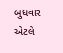બુધવાર એટલે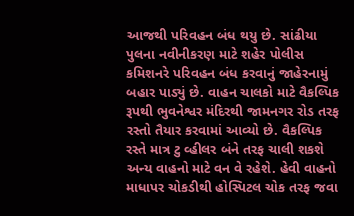આજથી પરિવહન બંધ થયુ છે. સાંઢીયા પુલના નવીનીકરણ માટે શહેર પોલીસ કમિશનરે પરિવહન બંધ કરવાનું જાહેરનામું બહાર પાડ્યું છે. વાહન ચાલકો માટે વૈકલ્પિક રૂપથી ભુવનેશ્વર મંદિરથી જામનગર રોડ તરફ રસ્તો તૈયાર કરવામાં આવ્યો છે. વૈકલ્પિક રસ્તે માત્ર ટુ વ્હીલર બંને તરફ ચાલી શકશે અન્ય વાહનો માટે વન વે રહેશે. હેવી વાહનો માધાપર ચોકડીથી હોસ્પિટલ ચોક તરફ જવા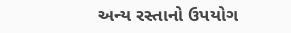અન્ય રસ્તાનો ઉપયોગ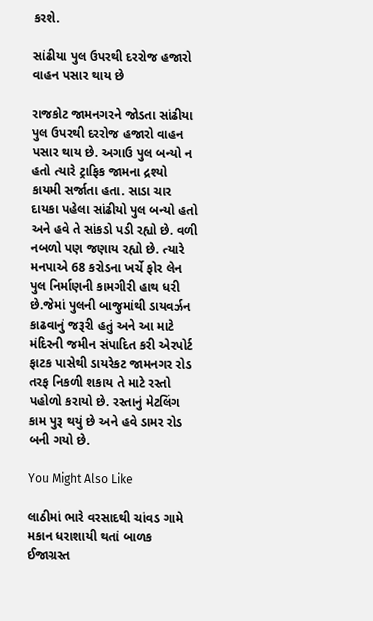કરશે.

સાંઢીયા પુલ ઉપરથી દરરોજ હજારો વાહન પસાર થાય છે

રાજકોટ જામનગરને જોડતા સાંઢીયા પુલ ઉપરથી દરરોજ હજારો વાહન પસાર થાય છે. અગાઉ પુલ બન્યો ન હતો ત્યારે ટ્રાફિક જામના દ્રશ્યો કાયમી સર્જાતા હતા. સાડા ચાર દાયકા પહેલા સાંઢીયો પુલ બન્યો હતો અને હવે તે સાંકડો પડી રહ્યો છે. વળી નબળો પણ જણાય રહ્યો છે. ત્યારે મનપાએ 68 કરોડના ખર્ચે ફોર લેન પુલ નિર્માણની કામગીરી હાથ ધરી છે.જેમાં પુલની બાજુમાંથી ડાયવર્ઝન કાઢવાનું જરૂરી હતું અને આ માટે મંદિરની જમીન સંપાદિત કરી એરપોર્ટ ફાટક પાસેથી ડાયરેકટ જામનગર રોડ તરફ નિકળી શકાય તે માટે રસ્તો પહોળો કરાયો છે. રસ્તાનું મેટલિંગ કામ પુરૂ થયું છે અને હવે ડામર રોડ બની ગયો છે.

You Might Also Like

લાઠીમાં ભારે વરસાદથી ચાંવડ ગામે મકાન ધરાશાયી થતાં બાળક ઈજાગ્રસ્ત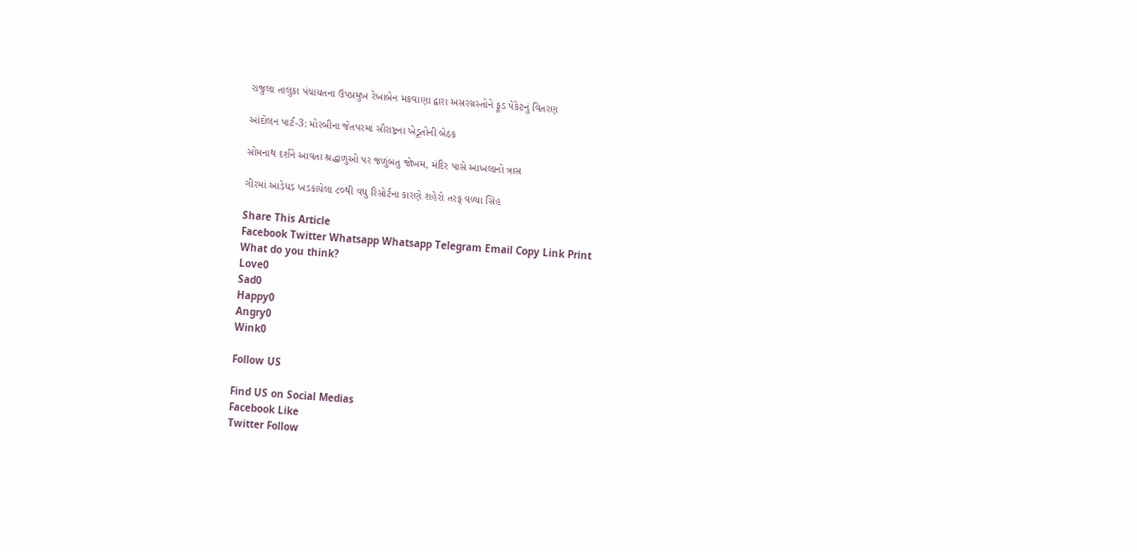રાજુલા તાલુકા પંચાયતના ઉપપ્રમુખ રેખાબેન મકવાણા દ્વારા અસરગ્રસ્તોને ફૂડ પેકેટનું વિતરણ

આંદોલન પાર્ટ-3: મોરબીના જેતપરમાં સૌરાષ્ટ્રના ખેડૂતોની બેઠક

સોમનાથ દર્શને આવતા શ્રદ્ધાળુઓ પર જળુંબતુ જોખમ, મંદિર પાસે આખલાનો ત્રાસ

ગીરમાં આડેધડ ખડકાયેલા ૮૦થી વધુ રિસોર્ટના કારણે શહેરો તરફ વળ્યા સિંહ

Share This Article
Facebook Twitter Whatsapp Whatsapp Telegram Email Copy Link Print
What do you think?
Love0
Sad0
Happy0
Angry0
Wink0

Follow US

Find US on Social Medias
Facebook Like
Twitter Follow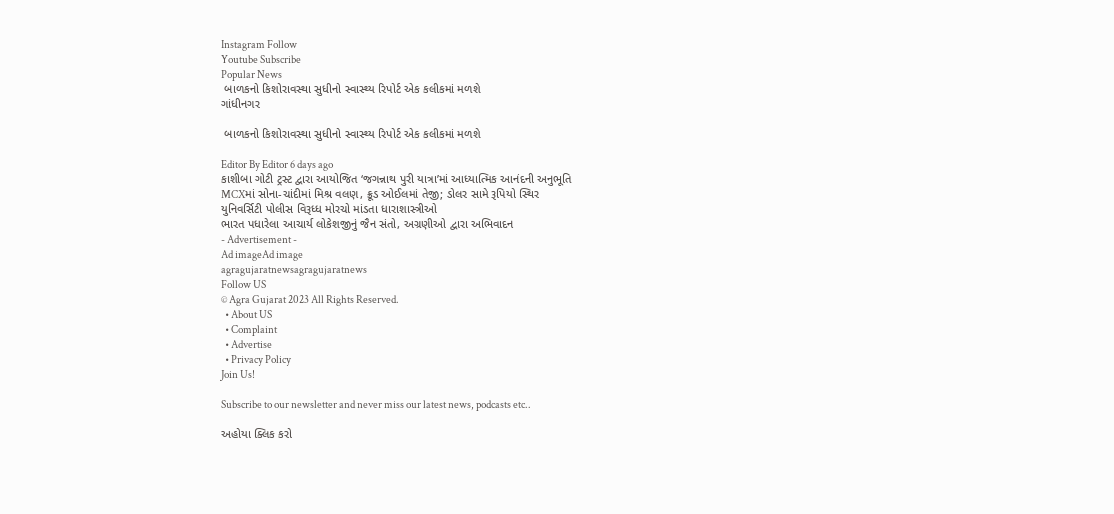Instagram Follow
Youtube Subscribe
Popular News
 બાળકનો કિશોરાવસ્થા સુધીનો સ્વાસ્થ્ય રિપોર્ટ એક કલીકમાં મળશે
ગાંધીનગર

 બાળકનો કિશોરાવસ્થા સુધીનો સ્વાસ્થ્ય રિપોર્ટ એક કલીકમાં મળશે

Editor By Editor 6 days ago
કાશીબા ગોટી ટ્રસ્ટ દ્વારા આયોજિત ‘જગન્નાથ પુરી યાત્રા’માં આધ્યાત્મિક આનંદની અનુભૂતિ
MCXમાં સોના-ચાંદીમાં મિશ્ર વલણ, ક્રૂડ ઓઈલમાં તેજી; ડોલર સામે રૂપિયો સ્થિર
યુનિવર્સિટી પોલીસ વિરૂધ્ધ મોરચો માંડતા ધારાશાસ્ત્રીઓ
ભારત પધારેલા આચાર્ય લોકેશજીનું જૈન સંતો, અગ્રણીઓ દ્વારા અભિવાદન
- Advertisement -
Ad imageAd image
agragujaratnewsagragujaratnews
Follow US
© Agra Gujarat 2023 All Rights Reserved.
  • About US
  • Complaint
  • Advertise
  • Privacy Policy
Join Us!

Subscribe to our newsletter and never miss our latest news, podcasts etc..

અહોયા ક્લિક કરો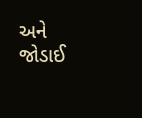અને જોડાઈ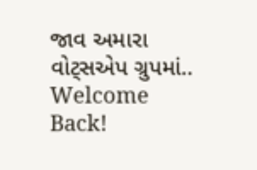જાવ અમારા વોટ્સએપ ગ્રુપમાં..
Welcome Back!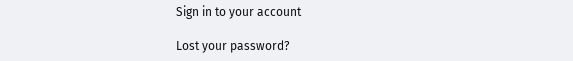Sign in to your account

Lost your password?